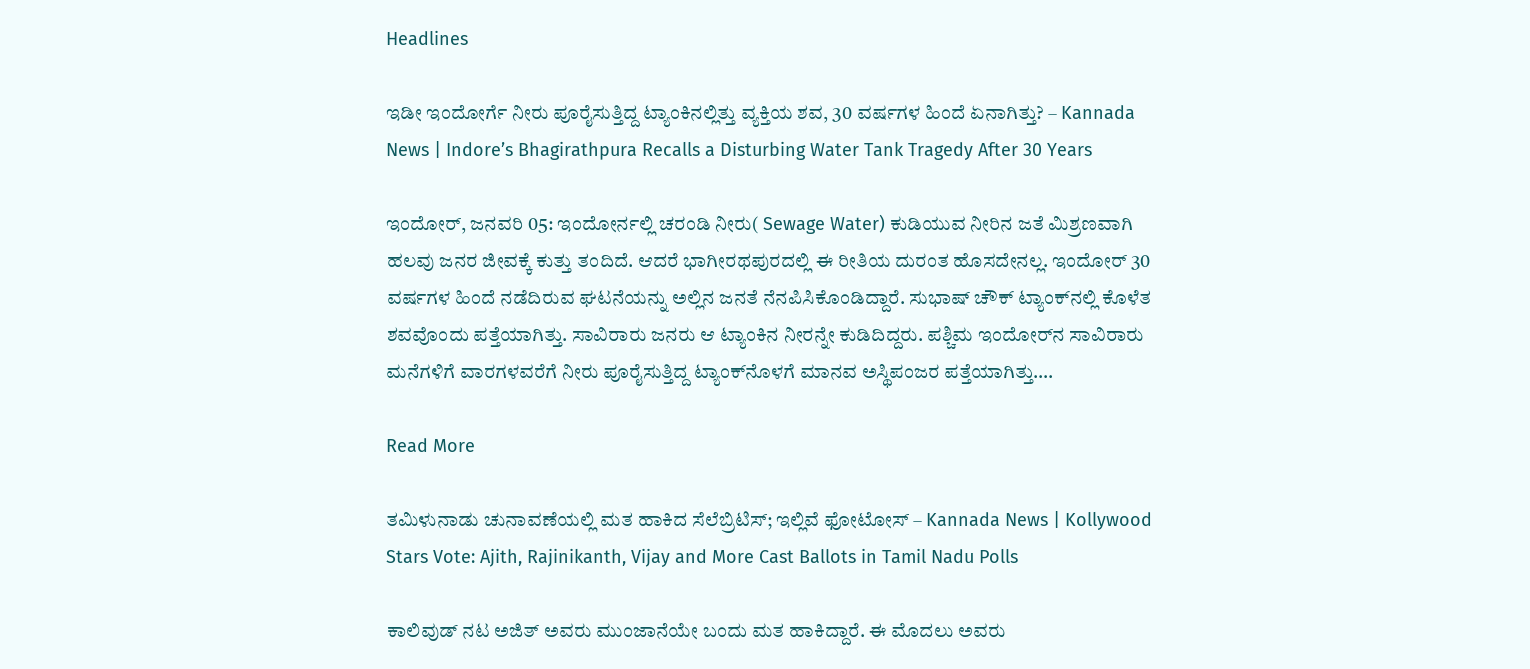Headlines

ಇಡೀ ಇಂದೋರ್ಗೆ ನೀರು ಪೂರೈಸುತ್ತಿದ್ದ ಟ್ಯಾಂಕಿನಲ್ಲಿತ್ತು ವ್ಯಕ್ತಿಯ ಶವ, 30 ವರ್ಷಗಳ ಹಿಂದೆ ಏನಾಗಿತ್ತು? – Kannada News | Indore’s Bhagirathpura Recalls a Disturbing Water Tank Tragedy After 30 Years

ಇಂದೋರ್, ಜನವರಿ 05: ಇಂದೋರ್ನಲ್ಲಿ ಚರಂಡಿ ನೀರು( Sewage Water) ಕುಡಿಯುವ ನೀರಿನ ಜತೆ ಮಿಶ್ರಣವಾಗಿ ಹಲವು ಜನರ ಜೀವಕ್ಕೆ ಕುತ್ತು ತಂದಿದೆ. ಆದರೆ ಭಾಗೀರಥಪುರದಲ್ಲಿ ಈ ರೀತಿಯ ದುರಂತ ಹೊಸದೇನಲ್ಲ. ಇಂದೋರ್ 30 ವರ್ಷಗಳ ಹಿಂದೆ ನಡೆದಿರುವ ಘಟನೆಯನ್ನು ಅಲ್ಲಿನ ಜನತೆ ನೆನಪಿಸಿಕೊಂಡಿದ್ದಾರೆ. ಸುಭಾಷ್ ಚೌಕ್ ಟ್ಯಾಂಕ್‌ನಲ್ಲಿ ಕೊಳೆತ ಶವವೊಂದು ಪತ್ತೆಯಾಗಿತ್ತು. ಸಾವಿರಾರು ಜನರು ಆ ಟ್ಯಾಂಕಿನ ನೀರನ್ನೇ ಕುಡಿದಿದ್ದರು. ಪಶ್ಚಿಮ ಇಂದೋರ್‌ನ ಸಾವಿರಾರು ಮನೆಗಳಿಗೆ ವಾರಗಳವರೆಗೆ ನೀರು ಪೂರೈಸುತ್ತಿದ್ದ ಟ್ಯಾಂಕ್‌ನೊಳಗೆ ಮಾನವ ಅಸ್ಥಿಪಂಜರ ಪತ್ತೆಯಾಗಿತ್ತು….

Read More

ತಮಿಳುನಾಡು ಚುನಾವಣೆಯಲ್ಲಿ ಮತ ಹಾಕಿದ ಸೆಲೆಬ್ರಿಟಿಸ್; ಇಲ್ಲಿವೆ ಫೋಟೋಸ್ – Kannada News | Kollywood Stars Vote: Ajith, Rajinikanth, Vijay and More Cast Ballots in Tamil Nadu Polls

ಕಾಲಿವುಡ್ ನಟ ಅಜಿತ್ ಅವರು ಮುಂಜಾನೆಯೇ ಬಂದು ಮತ ಹಾಕಿದ್ದಾರೆ. ಈ ಮೊದಲು ಅವರು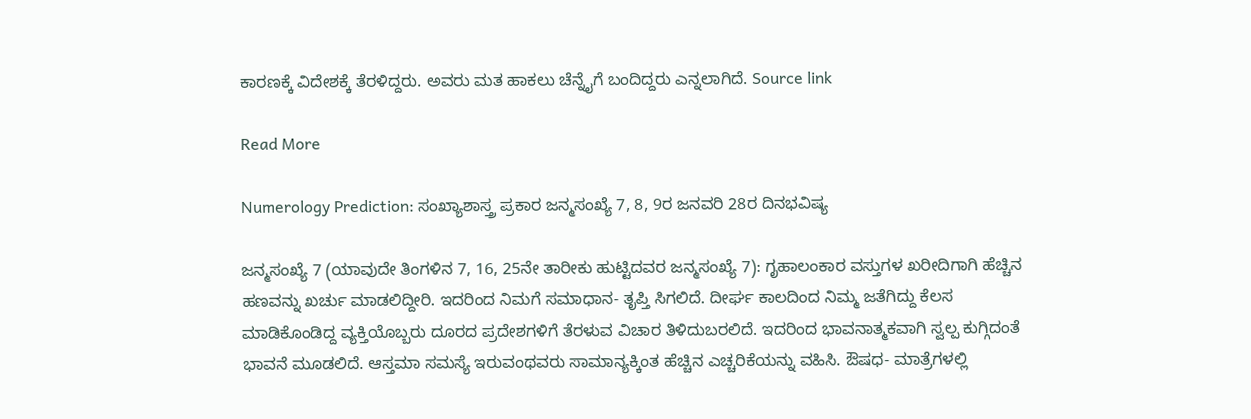ಕಾರಣಕ್ಕೆ ವಿದೇಶಕ್ಕೆ ತೆರಳಿದ್ದರು. ಅವರು ಮತ ಹಾಕಲು ಚೆನ್ನೈಗೆ ಬಂದಿದ್ದರು ಎನ್ನಲಾಗಿದೆ. Source link

Read More

Numerology Prediction: ಸಂಖ್ಯಾಶಾಸ್ತ್ರ ಪ್ರಕಾರ ಜನ್ಮಸಂಖ್ಯೆ 7, 8, 9ರ ಜನವರಿ 28ರ ದಿನಭವಿಷ್ಯ

ಜನ್ಮಸಂಖ್ಯೆ 7 (ಯಾವುದೇ ತಿಂಗಳಿನ 7, 16, 25ನೇ ತಾರೀಕು ಹುಟ್ಟಿದವರ ಜನ್ಮಸಂಖ್ಯೆ 7): ಗೃಹಾಲಂಕಾರ ವಸ್ತುಗಳ ಖರೀದಿಗಾಗಿ ಹೆಚ್ಚಿನ ಹಣವನ್ನು ಖರ್ಚು ಮಾಡಲಿದ್ದೀರಿ. ಇದರಿಂದ ನಿಮಗೆ ಸಮಾಧಾನ- ತೃಪ್ತಿ ಸಿಗಲಿದೆ. ದೀರ್ಘ ಕಾಲದಿಂದ ನಿಮ್ಮ ಜತೆಗಿದ್ದು ಕೆಲಸ ಮಾಡಿಕೊಂಡಿದ್ದ ವ್ಯಕ್ತಿಯೊಬ್ಬರು ದೂರದ ಪ್ರದೇಶಗಳಿಗೆ ತೆರಳುವ ವಿಚಾರ ತಿಳಿದುಬರಲಿದೆ. ಇದರಿಂದ ಭಾವನಾತ್ಮಕವಾಗಿ ಸ್ವಲ್ಪ ಕುಗ್ಗಿದಂತೆ ಭಾವನೆ ಮೂಡಲಿದೆ. ಆಸ್ತಮಾ ಸಮಸ್ಯೆ ಇರುವಂಥವರು ಸಾಮಾನ್ಯಕ್ಕಿಂತ ಹೆಚ್ಚಿನ ಎಚ್ಚರಿಕೆಯನ್ನು ವಹಿಸಿ. ಔಷಧ- ಮಾತ್ರೆಗಳಲ್ಲಿ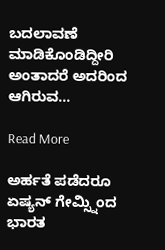ಬದಲಾವಣೆ ಮಾಡಿಕೊಂಡಿದ್ದೀರಿ ಅಂತಾದರೆ ಅದರಿಂದ ಆಗಿರುವ…

Read More

ಅರ್ಹತೆ ಪಡೆದರೂ ಏಷ್ಯನ್ ಗೇಮ್ಸ್ನಿಂದ ಭಾರತ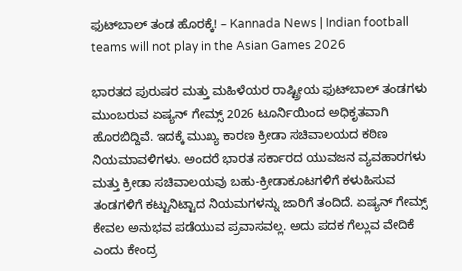ಫುಟ್‌ಬಾಲ್ ತಂಡ ಹೊರಕ್ಕೆ! – Kannada News | Indian football teams will not play in the Asian Games 2026

ಭಾರತದ ಪುರುಷರ ಮತ್ತು ಮಹಿಳೆಯರ ರಾಷ್ಟ್ರೀಯ ಫುಟ್‌ಬಾಲ್ ತಂಡಗಳು ಮುಂಬರುವ ಏಷ್ಯನ್ ಗೇಮ್ಸ್ 2026 ಟೂರ್ನಿಯಿಂದ ಅಧಿಕೃತವಾಗಿ ಹೊರಬಿದ್ದಿವೆ. ಇದಕ್ಕೆ ಮುಖ್ಯ ಕಾರಣ ಕ್ರೀಡಾ ಸಚಿವಾಲಯದ ಕಠಿಣ ನಿಯಮಾವಳಿಗಳು. ಅಂದರೆ ಭಾರತ ಸರ್ಕಾರದ ಯುವಜನ ವ್ಯವಹಾರಗಳು ಮತ್ತು ಕ್ರೀಡಾ ಸಚಿವಾಲಯವು ಬಹು-ಕ್ರೀಡಾಕೂಟಗಳಿಗೆ ಕಳುಹಿಸುವ ತಂಡಗಳಿಗೆ ಕಟ್ಟುನಿಟ್ಟಾದ ನಿಯಮಗಳನ್ನು ಜಾರಿಗೆ ತಂದಿದೆ. ಏಷ್ಯನ್ ಗೇಮ್ಸ್ ಕೇವಲ ಅನುಭವ ಪಡೆಯುವ ಪ್ರವಾಸವಲ್ಲ. ಅದು ಪದಕ ಗೆಲ್ಲುವ ವೇದಿಕೆ ಎಂದು ಕೇಂದ್ರ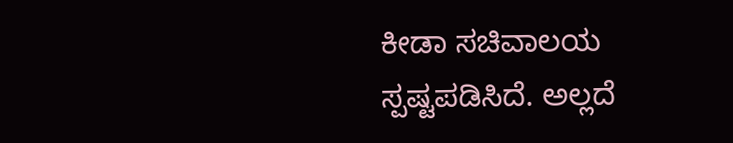ಕೀಡಾ ಸಚಿವಾಲಯ ಸ್ಪಷ್ಟಪಡಿಸಿದೆ. ಅಲ್ಲದೆ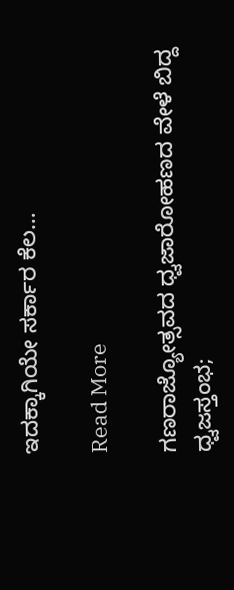ಇದಕ್ಕಾಗಿಯೇ ಸರ್ಕಾರ ಕೆಲ…

Read More

ಗಣರಾಜ್ಯೋತ್ಸವದ ಧ್ವಜಾರೋಹಣದ ವೇಳೆ ಬಿದ್ದ ಧ್ವಜಸ್ತಂಭ;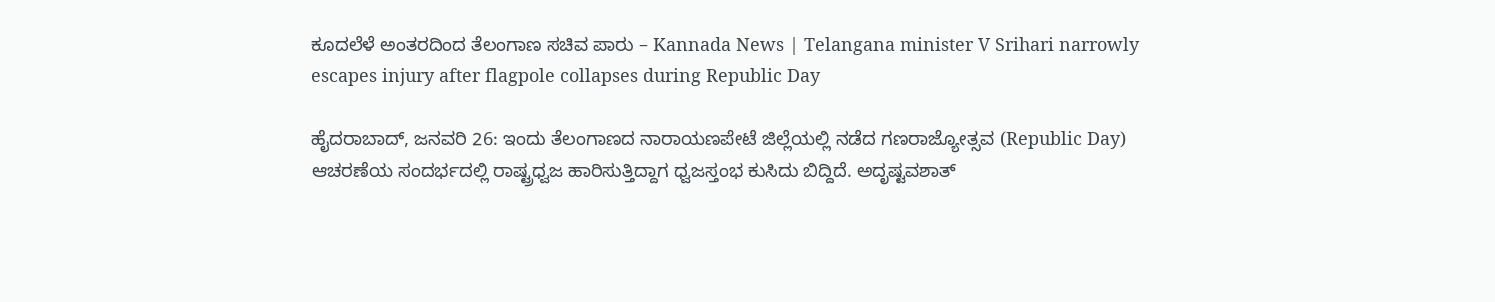ಕೂದಲೆಳೆ ಅಂತರದಿಂದ ತೆಲಂಗಾಣ ಸಚಿವ ಪಾರು – Kannada News | Telangana minister V Srihari narrowly escapes injury after flagpole collapses during Republic Day

ಹೈದರಾಬಾದ್, ಜನವರಿ 26: ಇಂದು ತೆಲಂಗಾಣದ ನಾರಾಯಣಪೇಟೆ ಜಿಲ್ಲೆಯಲ್ಲಿ ನಡೆದ ಗಣರಾಜ್ಯೋತ್ಸವ (Republic Day) ಆಚರಣೆಯ ಸಂದರ್ಭದಲ್ಲಿ ರಾಷ್ಟ್ರಧ್ವಜ ಹಾರಿಸುತ್ತಿದ್ದಾಗ ಧ್ವಜಸ್ತಂಭ ಕುಸಿದು ಬಿದ್ದಿದೆ. ಅದೃಷ್ಟವಶಾತ್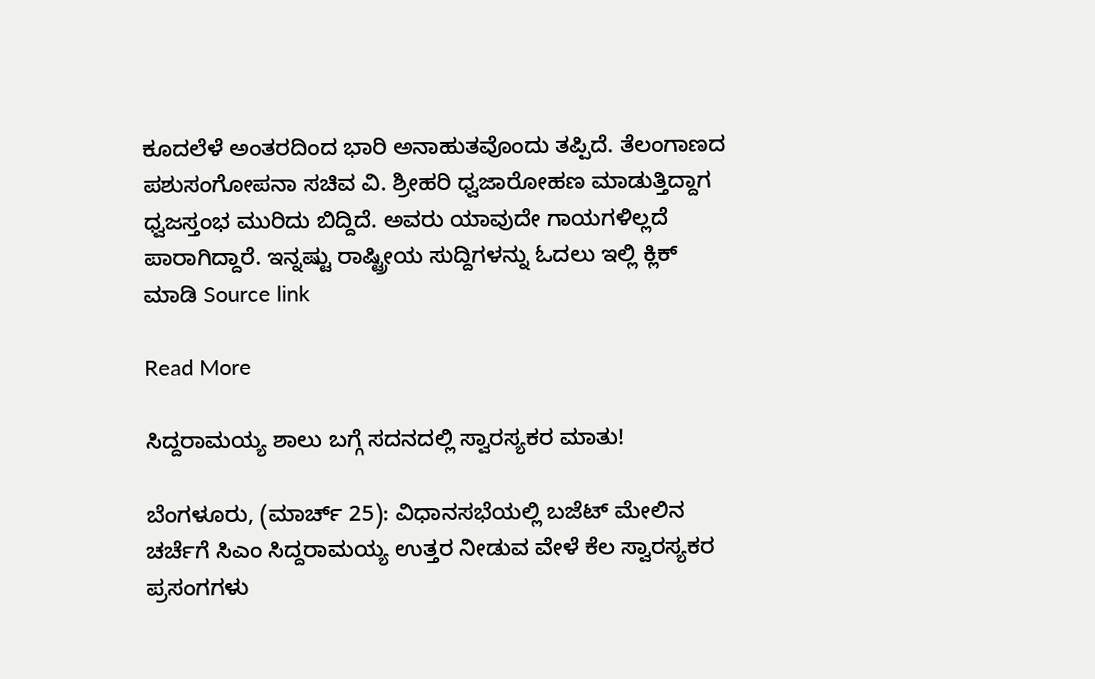ಕೂದಲೆಳೆ ಅಂತರದಿಂದ ಭಾರಿ ಅನಾಹುತವೊಂದು ತಪ್ಪಿದೆ. ತೆಲಂಗಾಣದ ಪಶುಸಂಗೋಪನಾ ಸಚಿವ ವಿ. ಶ್ರೀಹರಿ ಧ್ವಜಾರೋಹಣ ಮಾಡುತ್ತಿದ್ದಾಗ ಧ್ವಜಸ್ತಂಭ ಮುರಿದು ಬಿದ್ದಿದೆ. ಅವರು ಯಾವುದೇ ಗಾಯಗಳಿಲ್ಲದೆ ಪಾರಾಗಿದ್ದಾರೆ. ಇನ್ನಷ್ಟು ರಾಷ್ಟ್ರೀಯ ಸುದ್ದಿಗಳನ್ನು ಓದಲು ಇಲ್ಲಿ ಕ್ಲಿಕ್ ಮಾಡಿ Source link

Read More

ಸಿದ್ದರಾಮಯ್ಯ ಶಾಲು ಬಗ್ಗೆ ಸದನದಲ್ಲಿ ಸ್ವಾರಸ್ಯಕರ ಮಾತು!

ಬೆಂಗಳೂರು, (ಮಾರ್ಚ್ 25): ವಿಧಾನಸಭೆಯಲ್ಲಿ ಬಜೆಟ್ ಮೇಲಿನ ಚರ್ಚೆಗೆ ಸಿಎಂ ಸಿದ್ದರಾಮಯ್ಯ ಉತ್ತರ ನೀಡುವ ವೇಳೆ ಕೆಲ ಸ್ವಾರಸ್ಯಕರ ಪ್ರಸಂಗಗಳು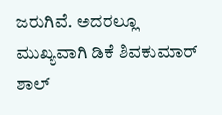ಜರುಗಿವೆ. ಅದರಲ್ಲೂ ಮುಖ್ಯವಾಗಿ ಡಿಕೆ ಶಿವಕುಮಾರ್ ಶಾಲ್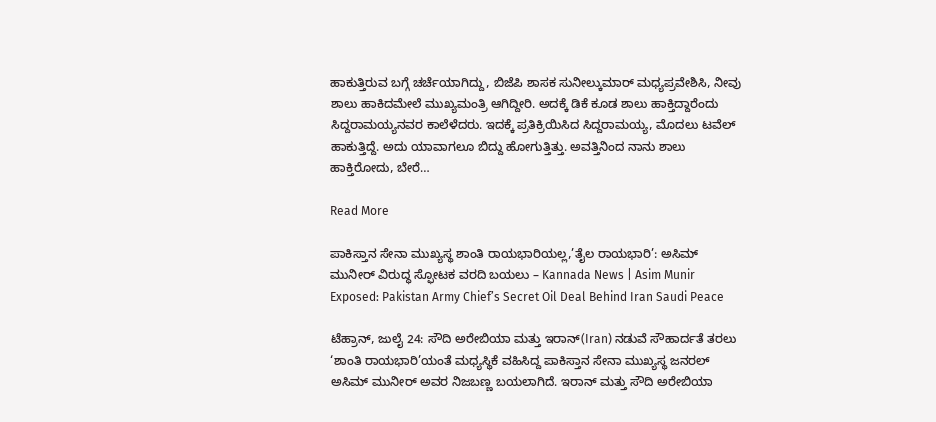ಹಾಕುತ್ತಿರುವ ಬಗ್ಗೆ ಚರ್ಚೆಯಾಗಿದ್ದು, ಬಿಜೆಪಿ ಶಾಸಕ ಸುನೀಲ್ಕುಮಾರ್ ಮಧ್ಯಪ್ರವೇಶಿಸಿ, ನೀವು ಶಾಲು ಹಾಕಿದ‌ಮೇಲೆ ಮುಖ್ಯಮಂತ್ರಿ ಆಗಿದ್ದೀರಿ. ಅದಕ್ಕೆ‌ ಡಿಕೆ ಕೂಡ ಶಾಲು ಹಾಕ್ತಿದ್ದಾರೆಂದು ಸಿದ್ದರಾಮಯ್ಯನವರ ಕಾಲೆಳೆದರು. ಇದಕ್ಕೆ ಪ್ರತಿಕ್ರಿಯಿಸಿದ ಸಿದ್ದರಾಮಯ್ಯ, ಮೊದಲು ಟವೆಲ್ ಹಾಕುತ್ತಿದ್ದೆ. ಅದು ಯಾವಾಗಲೂ ಬಿದ್ದು ಹೋಗುತ್ತಿತ್ತು. ಅವತ್ತಿನಿಂದ ನಾನು ಶಾಲು ಹಾಕ್ತಿರೋದು, ಬೇರೆ…

Read More

ಪಾಕಿಸ್ತಾನ ಸೇನಾ ಮುಖ್ಯಸ್ಥ ಶಾಂತಿ ರಾಯಭಾರಿಯಲ್ಲ,’ತೈಲ ರಾಯಭಾರಿ’: ಅಸಿಮ್ ಮುನೀರ್ ವಿರುದ್ಧ ಸ್ಫೋಟಕ ವರದಿ ಬಯಲು – Kannada News | Asim Munir Exposed: Pakistan Army Chief’s Secret Oil Deal Behind Iran Saudi Peace

ಟೆಹ್ರಾನ್, ಜುಲೈ 24: ಸೌದಿ ಅರೇಬಿಯಾ ಮತ್ತು ಇರಾನ್(Iran) ನಡುವೆ ಸೌಹಾರ್ದತೆ ತರಲು ‘ಶಾಂತಿ ರಾಯಭಾರಿ’ಯಂತೆ ಮಧ್ಯಸ್ಥಿಕೆ ವಹಿಸಿದ್ದ ಪಾಕಿಸ್ತಾನ ಸೇನಾ ಮುಖ್ಯಸ್ಥ ಜನರಲ್ ಅಸಿಮ್ ಮುನೀರ್ ಅವರ ನಿಜಬಣ್ಣ ಬಯಲಾಗಿದೆ. ಇರಾನ್ ಮತ್ತು ಸೌದಿ ಅರೇಬಿಯಾ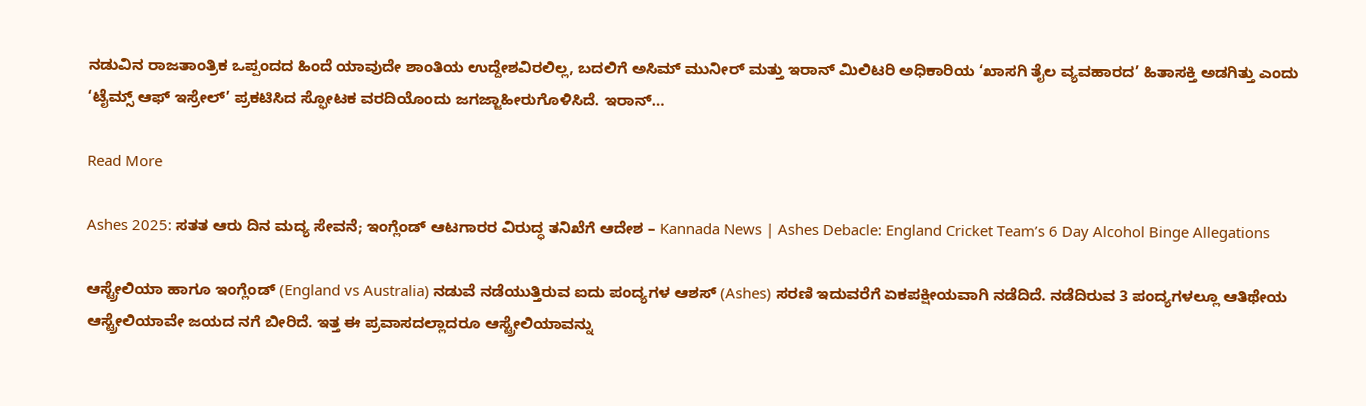ನಡುವಿನ ರಾಜತಾಂತ್ರಿಕ ಒಪ್ಪಂದದ ಹಿಂದೆ ಯಾವುದೇ ಶಾಂತಿಯ ಉದ್ದೇಶವಿರಲಿಲ್ಲ, ಬದಲಿಗೆ ಅಸಿಮ್ ಮುನೀರ್ ಮತ್ತು ಇರಾನ್ ಮಿಲಿಟರಿ ಅಧಿಕಾರಿಯ ‘ಖಾಸಗಿ ತೈಲ ವ್ಯವಹಾರದ’ ಹಿತಾಸಕ್ತಿ ಅಡಗಿತ್ತು ಎಂದು ‘ಟೈಮ್ಸ್ ಆಫ್ ಇಸ್ರೇಲ್’ ಪ್ರಕಟಿಸಿದ ಸ್ಫೋಟಕ ವರದಿಯೊಂದು ಜಗಜ್ಜಾಹೀರುಗೊಳಿಸಿದೆ. ಇರಾನ್…

Read More

Ashes 2025: ಸತತ ಆರು ದಿನ ಮದ್ಯ ಸೇವನೆ; ಇಂಗ್ಲೆಂಡ್‌ ಆಟಗಾರರ ವಿರುದ್ಧ ತನಿಖೆಗೆ ಆದೇಶ – Kannada News | Ashes Debacle: England Cricket Team’s 6 Day Alcohol Binge Allegations

ಆಸ್ಟ್ರೇಲಿಯಾ ಹಾಗೂ ಇಂಗ್ಲೆಂಡ್‌ (England vs Australia) ನಡುವೆ ನಡೆಯುತ್ತಿರುವ ಐದು ಪಂದ್ಯಗಳ ಆಶಸ್ (Ashes) ಸರಣಿ ಇದುವರೆಗೆ ಏಕಪಕ್ಷೀಯವಾಗಿ ನಡೆದಿದೆ. ನಡೆದಿರುವ 3 ಪಂದ್ಯಗಳಲ್ಲೂ ಆತಿಥೇಯ ಆಸ್ಟ್ರೇಲಿಯಾವೇ ಜಯದ ನಗೆ ಬೀರಿದೆ. ಇತ್ತ ಈ ಪ್ರವಾಸದಲ್ಲಾದರೂ ಆಸ್ಟ್ರೇಲಿಯಾವನ್ನು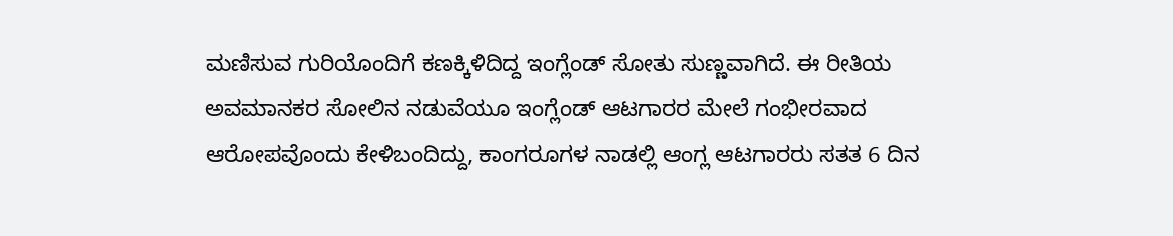ಮಣಿಸುವ ಗುರಿಯೊಂದಿಗೆ ಕಣಕ್ಕಿಳಿದಿದ್ದ ಇಂಗ್ಲೆಂಡ್‌ ಸೋತು ಸುಣ್ಣವಾಗಿದೆ. ಈ ರೀತಿಯ ಅವಮಾನಕರ ಸೋಲಿನ ನಡುವೆಯೂ ಇಂಗ್ಲೆಂಡ್‌ ಆಟಗಾರರ ಮೇಲೆ ಗಂಭೀರವಾದ ಆರೋಪವೊಂದು ಕೇಳಿಬಂದಿದ್ದು, ಕಾಂಗರೂಗಳ ನಾಡಲ್ಲಿ ಆಂಗ್ಲ ಆಟಗಾರರು ಸತತ 6 ದಿನ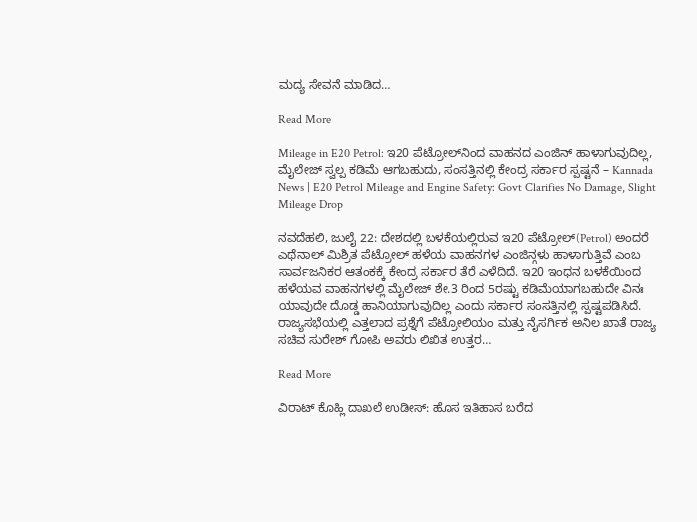ಮದ್ಯ ಸೇವನೆ ಮಾಡಿದ…

Read More

Mileage in E20 Petrol: ಇ20 ಪೆಟ್ರೋಲ್‌ನಿಂದ ವಾಹನದ ಎಂಜಿನ್ ಹಾಳಾಗುವುದಿಲ್ಲ, ಮೈಲೇಜ್‌ ಸ್ವಲ್ಪ ಕಡಿಮೆ ಆಗಬಹುದು, ಸಂಸತ್ತಿನಲ್ಲಿ ಕೇಂದ್ರ ಸರ್ಕಾರ ಸ್ಪಷ್ಟನೆ – Kannada News | E20 Petrol Mileage and Engine Safety: Govt Clarifies No Damage, Slight Mileage Drop

ನವದೆಹಲಿ, ಜುಲೈ 22: ದೇಶದಲ್ಲಿ ಬಳಕೆಯಲ್ಲಿರುವ ಇ20 ಪೆಟ್ರೋಲ್(Petrol) ಅಂದರೆ ಎಥೆನಾಲ್ ಮಿಶ್ರಿತ ಪೆಟ್ರೋಲ್ ಹಳೆಯ ವಾಹನಗಳ ಎಂಜಿನ್ಗಳು ಹಾಳಾಗುತ್ತಿವೆ ಎಂಬ ಸಾರ್ವಜನಿಕರ ಆತಂಕಕ್ಕೆ ಕೇಂದ್ರ ಸರ್ಕಾರ ತೆರೆ ಎಳೆದಿದೆ. ಇ20 ಇಂಧನ ಬಳಕೆಯಿಂದ ಹಳೆಯವ ವಾಹನಗಳಲ್ಲಿ ಮೈಲೇಜ್ ಶೇ.3 ರಿಂದ 5ರಷ್ಟು ಕಡಿಮೆಯಾಗಬಹುದೇ ವಿನಃ ಯಾವುದೇ ದೊಡ್ಡ ಹಾನಿಯಾಗುವುದಿಲ್ಲ ಎಂದು ಸರ್ಕಾರ ಸಂಸತ್ತಿನಲ್ಲಿ ಸ್ಪಷ್ಟಪಡಿಸಿದೆ. ರಾಜ್ಯಸಭೆಯಲ್ಲಿ ಎತ್ತಲಾದ ಪ್ರಶ್ನೆಗೆ ಪೆಟ್ರೋಲಿಯಂ ಮತ್ತು ನೈಸರ್ಗಿಕ ಅನಿಲ ಖಾತೆ ರಾಜ್ಯ ಸಚಿವ ಸುರೇಶ್ ಗೋಪಿ ಅವರು ಲಿಖಿತ ಉತ್ತರ…

Read More

ವಿರಾಟ್ ಕೊಹ್ಲಿ ದಾಖಲೆ ಉಡೀಸ್: ಹೊಸ ಇತಿಹಾಸ ಬರೆದ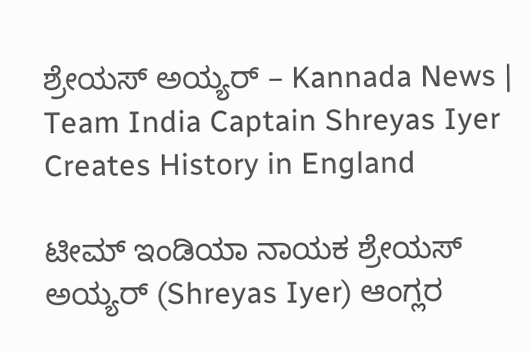ಶ್ರೇಯಸ್ ಅಯ್ಯರ್ – Kannada News | Team India Captain Shreyas Iyer Creates History in England

ಟೀಮ್ ಇಂಡಿಯಾ ನಾಯಕ ಶ್ರೇಯಸ್ ಅಯ್ಯರ್ (Shreyas Iyer) ಆಂಗ್ಲರ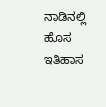ನಾಡಿನಲ್ಲಿ ಹೊಸ ಇತಿಹಾಸ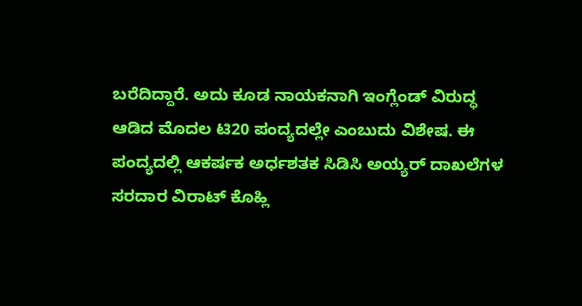ಬರೆದಿದ್ದಾರೆ. ಅದು ಕೂಡ ನಾಯಕನಾಗಿ ಇಂಗ್ಲೆಂಡ್ ವಿರುದ್ಧ ಆಡಿದ ಮೊದಲ ಟಿ20 ಪಂದ್ಯದಲ್ಲೇ ಎಂಬುದು ವಿಶೇಷ. ಈ ಪಂದ್ಯದಲ್ಲಿ ಆಕರ್ಷಕ ಅರ್ಧಶತಕ ಸಿಡಿಸಿ ಅಯ್ಯರ್ ದಾಖಲೆಗಳ ಸರದಾರ ವಿರಾಟ್ ಕೊಹ್ಲಿ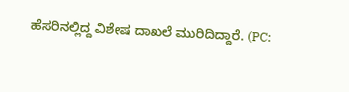ಹೆಸರಿನಲ್ಲಿದ್ದ ವಿಶೇಷ ದಾಖಲೆ ಮುರಿದಿದ್ದಾರೆ. (PC: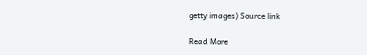getty images) Source link

Read More